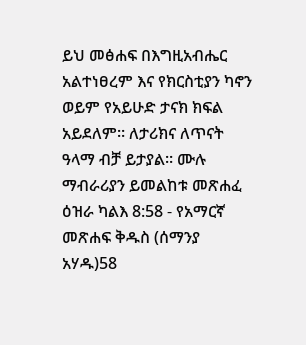ይህ መፅሐፍ በእግዚአብሔር አልተነፀረም እና የክርስቲያን ካኖን ወይም የአይሁድ ታናክ ክፍል አይደለም። ለታሪክና ለጥናት ዓላማ ብቻ ይታያል። ሙሉ ማብራሪያን ይመልከቱ መጽሐፈ ዕዝራ ካልእ 8:58 - የአማርኛ መጽሐፍ ቅዱስ (ሰማንያ አሃዱ)58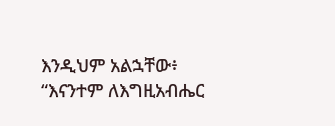እንዲህም አልኋቸው፥ “እናንተም ለእግዚአብሔር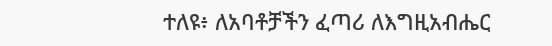ተለዩ፥ ለአባቶቻችን ፈጣሪ ለእግዚአብሔር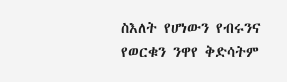ስእለት የሆነውን የብሩንና የወርቁን ንዋየ ቅድሳትም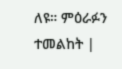ለዩ። ምዕራፉን ተመልከት |